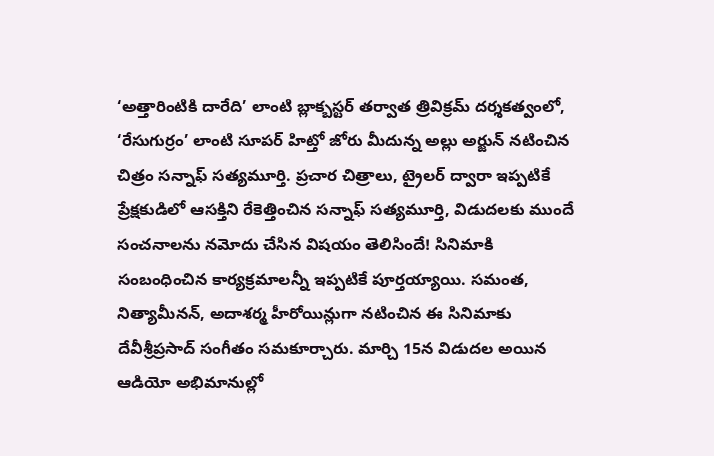‘అత్తారింటికి దారేది’ లాంటి బ్లాక్బస్టర్ తర్వాత త్రివిక్రమ్ దర్శకత్వంలో, ‘రేసుగుర్రం’ లాంటి సూపర్ హిట్తో జోరు మీదున్న అల్లు అర్జున్ నటించిన చిత్రం సన్నాఫ్ సత్యమూర్తి. ప్రచార చిత్రాలు, ట్రైలర్ ద్వారా ఇప్పటికే ప్రేక్షకుడిలో ఆసక్తిని రేకెత్తించిన సన్నాఫ్ సత్యమూర్తి, విడుదలకు ముందే సంచనాలను నమోదు చేసిన విషయం తెలిసిందే! సినిమాకి సంబంధించిన కార్యక్రమాలన్నీ ఇప్పటికే పూర్తయ్యాయి. సమంత, నిత్యామీనన్, అదాశర్మ హీరోయిన్లుగా నటించిన ఈ సినిమాకు దేవీశ్రీప్రసాద్ సంగీతం సమకూర్చారు. మార్చి 15న విడుదల అయిన ఆడియో అభిమానుల్లో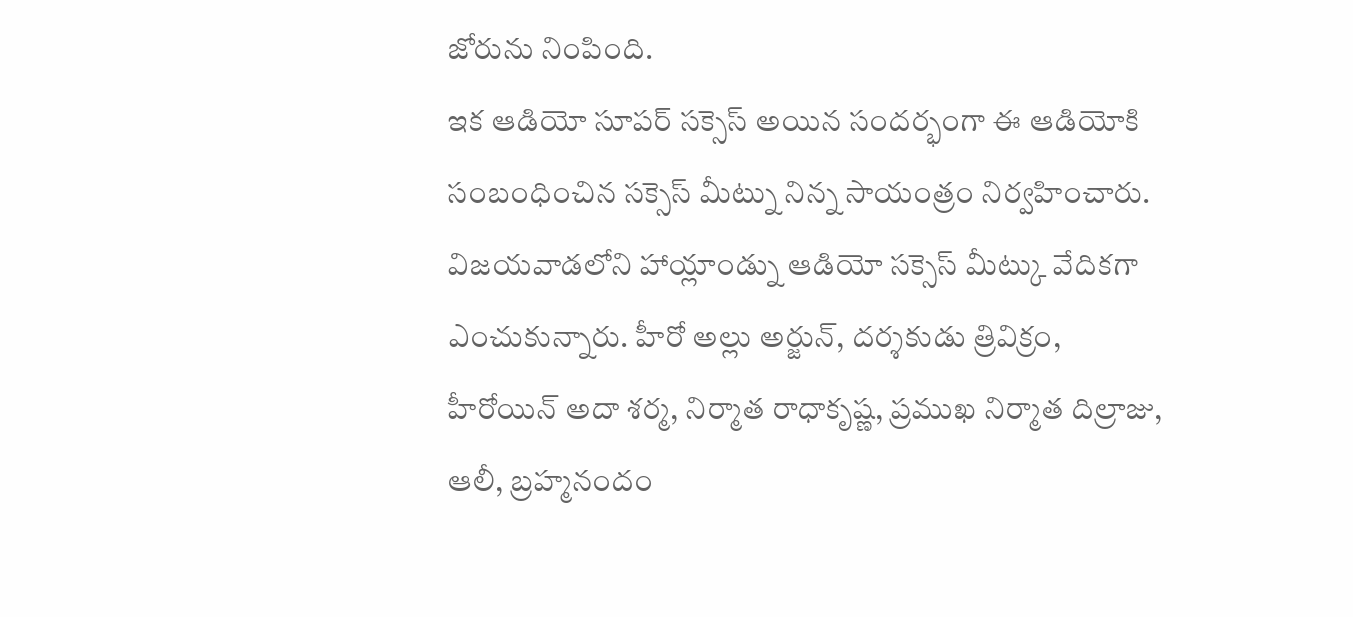జోరును నింపింది.
ఇక ఆడియో సూపర్ సక్సెస్ అయిన సందర్భంగా ఈ ఆడియోకి సంబంధించిన సక్సెస్ మీట్ను నిన్న సాయంత్రం నిర్వహించారు. విజయవాడలోని హాయ్లాండ్ను ఆడియో సక్సెస్ మీట్కు వేదికగా ఎంచుకున్నారు. హీరో అల్లు అర్జున్, దర్శకుడు త్రివిక్రం, హీరోయిన్ అదా శర్మ, నిర్మాత రాధాకృష్ణ, ప్రముఖ నిర్మాత దిల్రాజు, ఆలీ, బ్రహ్మనందం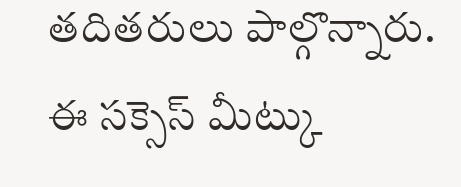తదితరులు పాల్గొన్నారు. ఈ సక్సెస్ మీట్కు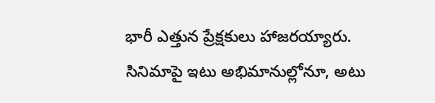భారీ ఎత్తున ప్రేక్షకులు హాజరయ్యారు. సినిమాపై ఇటు అభిమానుల్లోనూ, అటు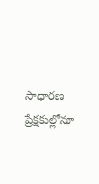సాధారణ ప్రేక్షకుల్లోనూ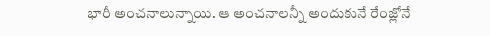భారీ అంచనాలున్నాయి. ఆ అంచనాలన్నీ అందుకునే రేంజ్లోనే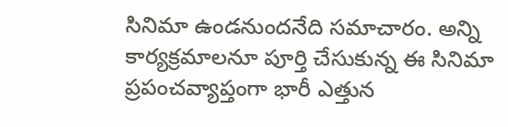సినిమా ఉండనుందనేది సమాచారం. అన్ని కార్యక్రమాలనూ పూర్తి చేసుకున్న ఈ సినిమా ప్రపంచవ్యాప్తంగా భారీ ఎత్తున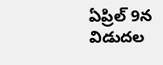ఏప్రిల్ 9న విడుదల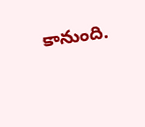కానుంది.